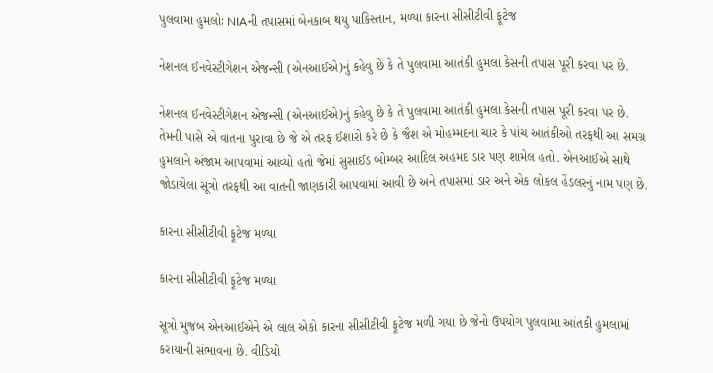પુલવામા હુમલોઃ NIAની તપાસમાં બેનકાબ થયુ પાકિસ્તાન, મળ્યા કારના સીસીટીવી ફૂટેજ

નેશનલ ઈનવેસ્ટીગેશન એજન્સી (એનઆઈએ)નું કહેવુ છે કે તે પુલવામા આતંકી હુમલા કેસની તપાસ પૂરી કરવા પર છે.

નેશનલ ઈનવેસ્ટીગેશન એજન્સી (એનઆઈએ)નું કહેવુ છે કે તે પુલવામા આતંકી હુમલા કેસની તપાસ પૂરી કરવા પર છે. તેમની પાસે એ વાતના પુરાવા છે જે એ તરફ ઈશારો કરે છે કે જૈશ એ મોહમ્મદના ચાર કે પાંચ આતંકીઓ તરફથી આ સમગ્ર હુમલાને અંજામ આપવામાં આવ્યો હતો જેમાં સુસાઈડ બોમ્બર આદિલ અહમદ ડાર પણ શામેલ હતો. એનઆઈએ સાથે જોડાયેલા સૂત્રો તરફથી આ વાતની જાણકારી આપવામાં આવી છે અને તપાસમાં ડાર અને એક લોકલ હેંડલરનું નામ પણ છે.

કારના સીસીટીવી ફૂટેજ મળ્યા

કારના સીસીટીવી ફૂટેજ મળ્યા

સૂત્રો મુજબ એનઆઈએને એ લાલ એકો કારના સીસીટીવી ફૂટેજ મળી ગયા છે જેનો ઉપયોગ પુલવામા આંતકી હુમલામાં કરાયાની સંભાવના છે. વીડિયો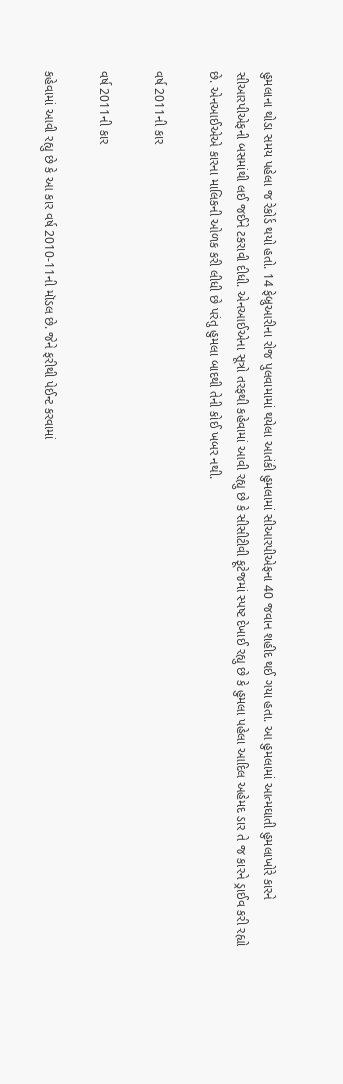હુમલાના થોડા સમય પહેલા જ રેકોર્ડ થયો હતો. 14 ફેબ્રુઆરીના રોજ પુલવામામાં થયેલા આતંકી હુમલામાં સીઆરપીએફના 40 જવાન શહીદ થઈ ગયા હતા. આ હુમલામાં આત્મઘાતી હુમલાખોરે કારને સીઆરપીએફની બસમાંથી લઈ જઈને ટકરાવી દીધી. એનઆઈએના સૂત્રો તરફથી કહેવામાં આવી રહ્યુ છે કે સીસીટીવી ફૂટેજમાં સ્પષ્ટ દેખાઈ રહ્યુ છે કે હુમલા પહેલા આદિલ અહેમદ ડાર તે જ કારને ડ્રાઈવ કરી રહ્યો છે. એનઆઈએએ કારના માલિકની ઓળક કરી લીધી છે પરંતુ હુમલા બાદથી તેની કોઈ ખબર નથી.

વર્ષ 2011ની કાર

વર્ષ 2011ની કાર

કહેવામાં આવી રહ્યુ છે કે આ કાર વર્ષ 2010-11ની મૉડલ છે. જેને ફરીથી પેઈન્ટ કરવામાં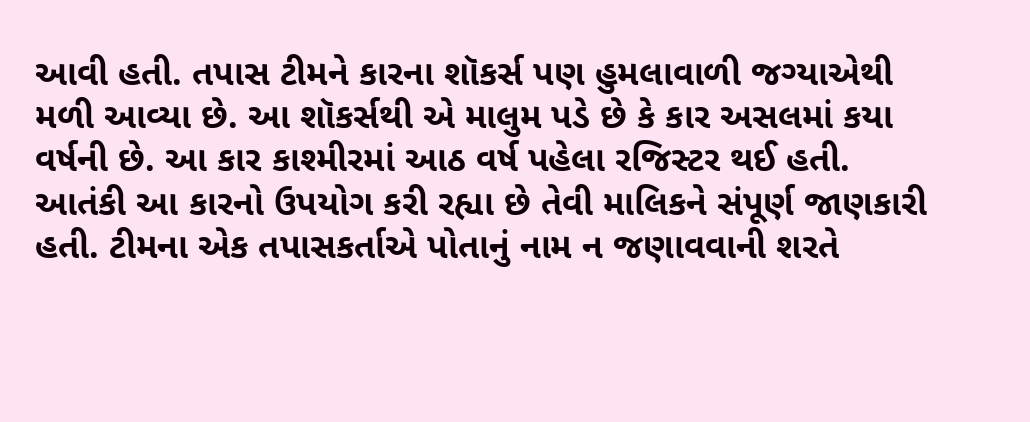આવી હતી. તપાસ ટીમને કારના શૉકર્સ પણ હુમલાવાળી જગ્યાએથી મળી આવ્યા છે. આ શૉકર્સથી એ માલુમ પડે છે કે કાર અસલમાં કયા વર્ષની છે. આ કાર કાશ્મીરમાં આઠ વર્ષ પહેલા રજિસ્ટર થઈ હતી. આતંકી આ કારનો ઉપયોગ કરી રહ્યા છે તેવી માલિકને સંપૂર્ણ જાણકારી હતી. ટીમના એક તપાસકર્તાએ પોતાનું નામ ન જણાવવાની શરતે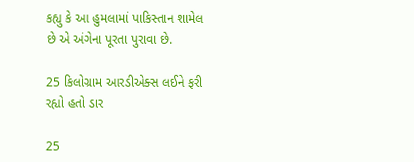કહ્યુ કે આ હુમલામાં પાકિસ્તાન શામેલ છે એ અંગેના પૂરતા પુરાવા છે.

25 કિલોગ્રામ આરડીએક્સ લઈને ફરી રહ્યો હતો ડાર

25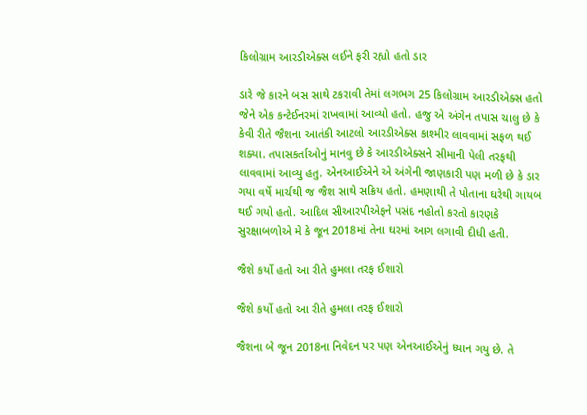કિલોગ્રામ આરડીએક્સ લઈને ફરી રહ્યો હતો ડાર

ડારે જે કારને બસ સાથે ટકરાવી તેમાં લગભગ 25 કિલોગ્રામ આરડીએક્સ હતો જેને એક કન્ટેઈનરમાં રાખવામાં આવ્યો હતો. હજુ એ અંગેન તપાસ ચાલુ છે કે કેવી રીતે જૈશના આતંકી આટલો આરડીએક્સ કાશ્મીર લાવવામાં સફળ થઈ શક્યા. તપાસકર્તાઓનું માનવુ છે કે આરડીએક્સને સીમાની પેલી તરફથી લાવવામાં આવ્યુ હતુ. એનઆઈએને એ અંગેની જાણકારી પણ મળી છે કે ડાર ગયા વર્ષે માર્ચથી જ જૈશ સાથે સક્રિય હતો. હમણાથી તે પોતાના ઘરેથી ગાયબ થઈ ગયો હતો. આદિલ સીઆરપીએફને પસંદ નહોતો કરતો કારણકે સુરક્ષાબળોએ મે કે જૂન 2018માં તેના ઘરમાં આગ લગાવી દીધી હતી.

જૈશે કર્યો હતો આ રીતે હુમલા તરફ ઈશારો

જૈશે કર્યો હતો આ રીતે હુમલા તરફ ઈશારો

જૈશના બે જૂન 2018ના નિવેદન પર પણ એનઆઈએનું ધ્યાન ગયુ છે. તે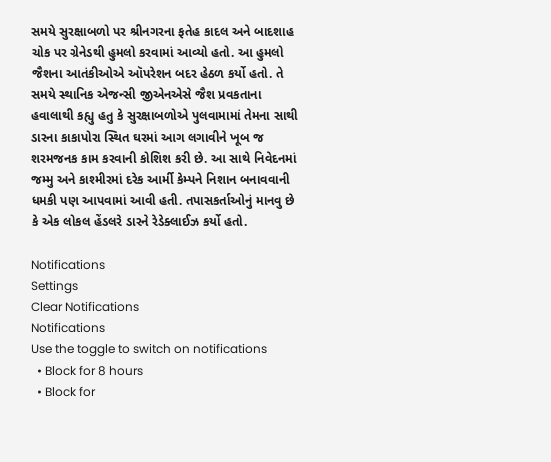સમયે સુરક્ષાબળો પર શ્રીનગરના ફતેહ કાદલ અને બાદશાહ ચોક પર ગ્રેનેડથી હુમલો કરવામાં આવ્યો હતો. આ હુમલો જૈશના આતંકીઓએ ઑપરેશન બદર હેઠળ કર્યો હતો. તે સમયે સ્થાનિક એજન્સી જીએનએસે જૈશ પ્રવકતાના હવાલાથી કહ્યુ હતુ કે સુરક્ષાબળોએ પુલવામામાં તેમના સાથી ડારના કાકાપોરા સ્થિત ઘરમાં આગ લગાવીને ખૂબ જ શરમજનક કામ કરવાની કોશિશ કરી છે. આ સાથે નિવેદનમાં જમ્મુ અને કાશ્મીરમાં દરેક આર્મી કેમ્પને નિશાન બનાવવાની ધમકી પણ આપવામાં આવી હતી. તપાસકર્તાઓનું માનવુ છે કે એક લોકલ હેંડલરે ડારને રેડેક્લાઈઝ કર્યો હતો.

Notifications
Settings
Clear Notifications
Notifications
Use the toggle to switch on notifications
  • Block for 8 hours
  • Block for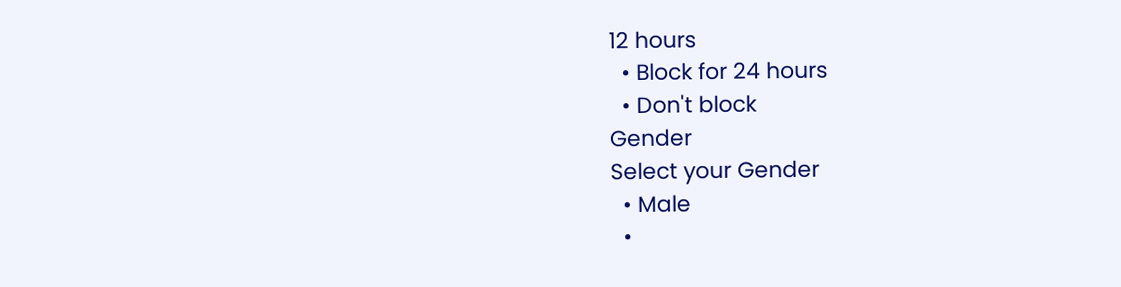12 hours
  • Block for 24 hours
  • Don't block
Gender
Select your Gender
  • Male
  •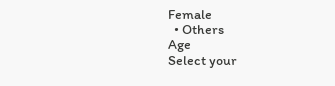Female
  • Others
Age
Select your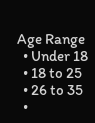Age Range
  • Under 18
  • 18 to 25
  • 26 to 35
  •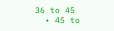36 to 45
  • 45 to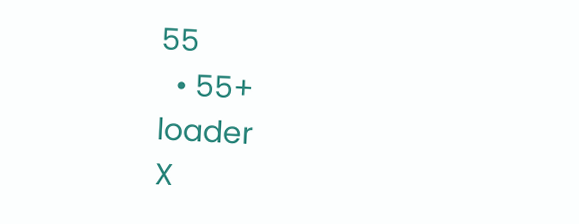55
  • 55+
loader
X